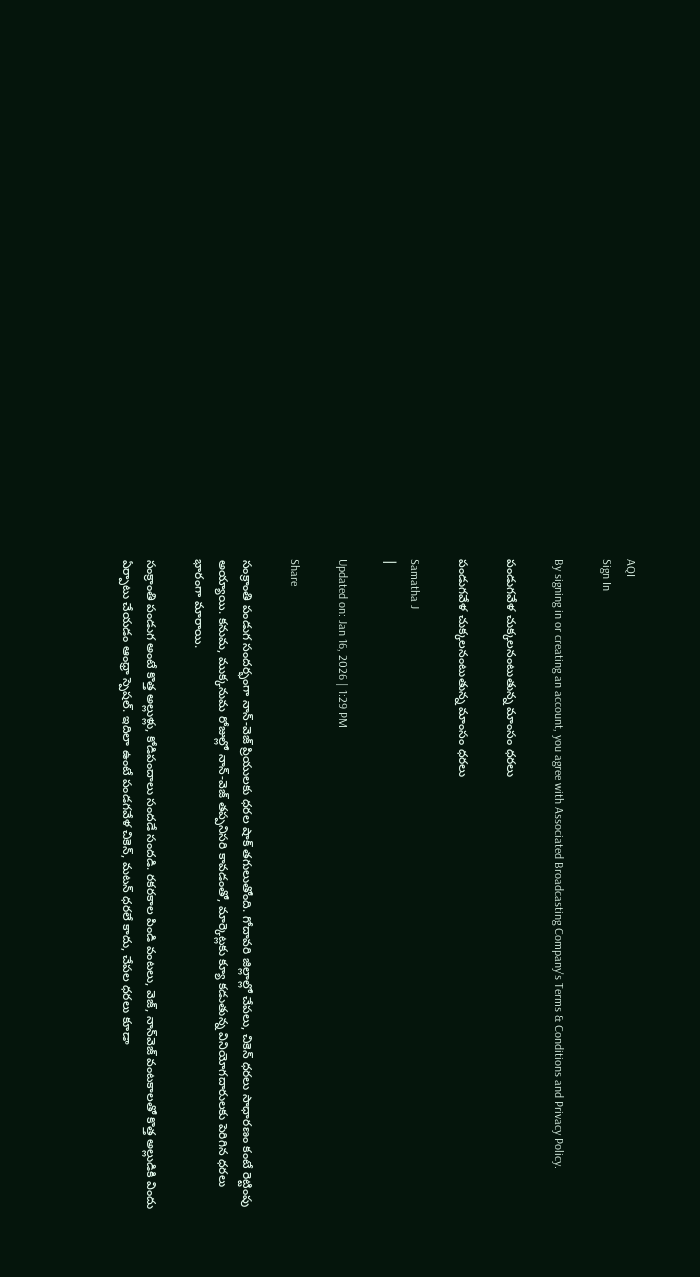AQI
Sign In

By signing in or creating an account, you agree with Associated Broadcasting Company's Terms & Conditions and Privacy Policy.

పండుగవేళ చుక్కలనంటుతున్న మాంసం ధరలు

పండుగవేళ చుక్కలనంటుతున్న మాంసం ధరలు

Samatha J
|

Updated on: Jan 16, 2026 | 1:29 PM

Share

సంక్రాంతి పండుగ సందర్భంగా నాన్-వెజ్ ప్రియులకు ధరల షాక్ తగులుతోంది. గోదావరి జిల్లాల్లో చేపలు, చికెన్ ధరలు సాధారణం కంటే రెట్టింపు అయ్యాయి. కనుమ, ముక్కనుమ రోజుల్లో నాన్-వెజ్ తప్పనిసరి కావడంతో, మార్కెట్లకు క్యూ కడుతున్న వినియోగదారులకు పెరిగిన ధరలు భారంగా మారాయి.

సంక్రాంతి పండుగ అంటే కొత్త అల్లుళ్లు, కోడిపందాలు సందడే సందడి. రకరకాల పిండి వంటలు, వెజ్‌, నాన్‌వెజ్‌ వంటకాలతో కొత్త అల్లుడికి విందు ఏర్పాటు చేయడం ఆంధ్రా స్పెషల్‌. ఇదిలా ఉంటే పండగవేళ చికెన్‌, మటన్‌ ధరలే కాదు, చేపల ధరలు కూడా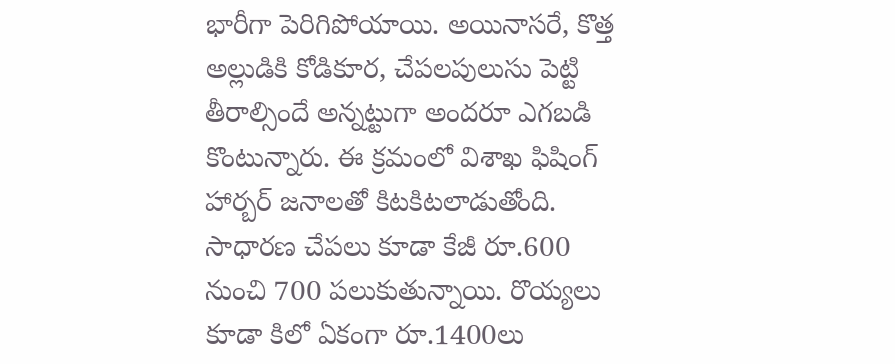భారీగా పెరిగిపోయాయి. అయినాసరే, కొత్త అల్లుడికి కోడికూర, చేపలపులుసు పెట్టి తీరాల్సిందే అన్నట్టుగా అందరూ ఎగబడి కొంటున్నారు. ఈ క్రమంలో విశాఖ ఫిషింగ్‌ హార్బర్‌ జనాలతో కిటకిటలాడుతోంది. సాధారణ చేపలు కూడా కేజీ రూ.600 నుంచి 700 పలుకుతున్నాయి. రొయ్యలు కూడా కిలో ఏకంగా రూ.1400లు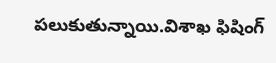పలుకుతున్నాయి.విశాఖ ఫిషింగ్‌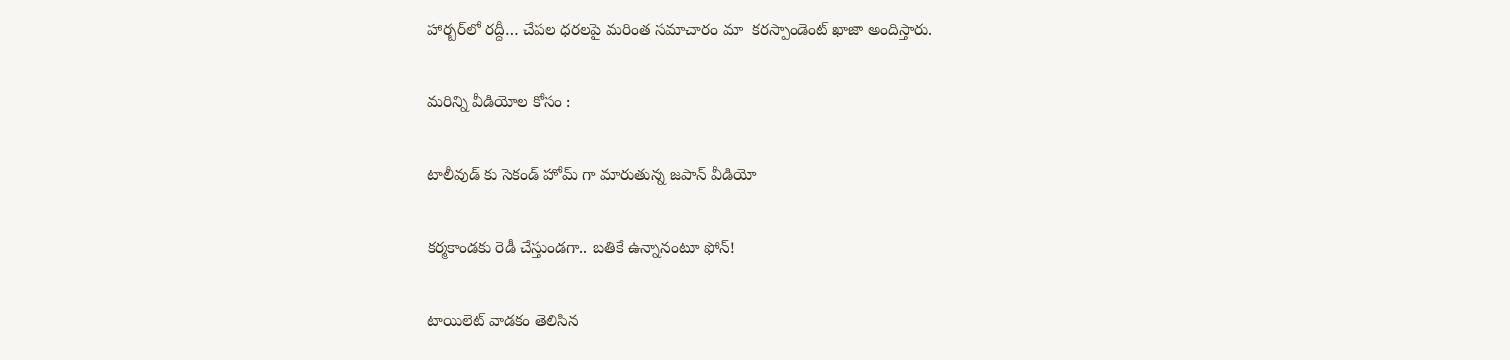హార్బర్‌లో రద్దీ… చేపల ధరలపై మరింత సమాచారం మా ‌ కరస్పాండెంట్‌ ఖాజా అందిస్తారు.

మరిన్ని వీడియోల కోసం :

టాలీవుడ్ కు సెకండ్ హోమ్ గా మారుతున్న జపాన్ వీడియో

కర్మకాండకు రెడీ చేస్తుండగా.. బతికే ఉన్నానంటూ ఫోన్‌!

టాయిలెట్ వాడకం తెలిసిన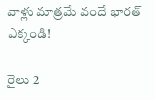వాళ్లు మాత్రమే వందే భారత్‌ ఎక్కండి!

రైలు 2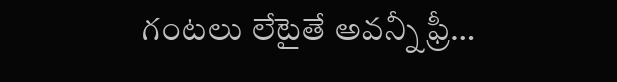గంటలు లేటైతే అవన్నీ ఫ్రీ…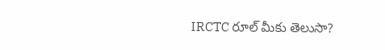IRCTC రూల్ మీకు తెలుసా?